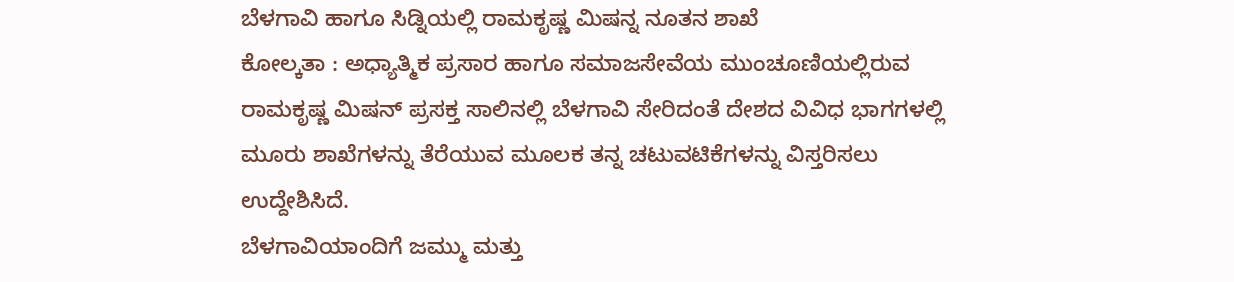ಬೆಳಗಾವಿ ಹಾಗೂ ಸಿಡ್ನಿಯಲ್ಲಿ ರಾಮಕೃಷ್ಣ ಮಿಷನ್ನ ನೂತನ ಶಾಖೆ
ಕೋಲ್ಕತಾ : ಅಧ್ಯಾತ್ಮಿಕ ಪ್ರಸಾರ ಹಾಗೂ ಸಮಾಜಸೇವೆಯ ಮುಂಚೂಣಿಯಲ್ಲಿರುವ ರಾಮಕೃಷ್ಣ ಮಿಷನ್ ಪ್ರಸಕ್ತ ಸಾಲಿನಲ್ಲಿ ಬೆಳಗಾವಿ ಸೇರಿದಂತೆ ದೇಶದ ವಿವಿಧ ಭಾಗಗಳಲ್ಲಿ ಮೂರು ಶಾಖೆಗಳನ್ನು ತೆರೆಯುವ ಮೂಲಕ ತನ್ನ ಚಟುವಟಿಕೆಗಳನ್ನು ವಿಸ್ತರಿಸಲು ಉದ್ದೇಶಿಸಿದೆ.
ಬೆಳಗಾವಿಯಾಂದಿಗೆ ಜಮ್ಮು ಮತ್ತು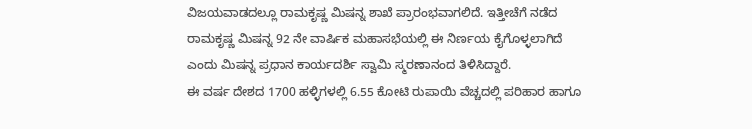ವಿಜಯವಾಡದಲ್ಲೂ ರಾಮಕೃಷ್ಣ ಮಿಷನ್ನ ಶಾಖೆ ಪ್ರಾರಂಭವಾಗಲಿದೆ. ಇತ್ತೀಚೆಗೆ ನಡೆದ ರಾಮಕೃಷ್ಣ ಮಿಷನ್ನ 92 ನೇ ವಾರ್ಷಿಕ ಮಹಾಸಭೆಯಲ್ಲಿ ಈ ನಿರ್ಣಯ ಕೈಗೊಳ್ಳಲಾಗಿದೆ ಎಂದು ಮಿಷನ್ನ ಪ್ರಧಾನ ಕಾರ್ಯದರ್ಶಿ ಸ್ವಾಮಿ ಸ್ಮರಣಾನಂದ ತಿಳಿಸಿದ್ದಾರೆ.
ಈ ವರ್ಷ ದೇಶದ 1700 ಹಳ್ಳಿಗಳಲ್ಲಿ 6.55 ಕೋಟಿ ರುಪಾಯಿ ವೆಚ್ಚದಲ್ಲಿ ಪರಿಹಾರ ಹಾಗೂ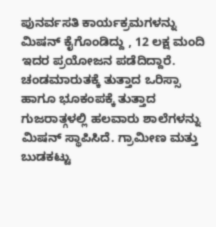ಪುನರ್ವಸತಿ ಕಾರ್ಯಕ್ರಮಗಳನ್ನು ಮಿಷನ್ ಕೈಗೊಂಡಿದ್ದು , 12 ಲಕ್ಷ ಮಂದಿ ಇದರ ಪ್ರಯೋಜನ ಪಡೆದಿದ್ದಾರೆ. ಚಂಡಮಾರುತಕ್ಕೆ ತುತ್ತಾದ ಒರಿಸ್ಸಾ ಹಾಗೂ ಭೂಕಂಪಕ್ಕೆ ತುತ್ತಾದ ಗುಜರಾತ್ಗಳಲ್ಲಿ ಹಲವಾರು ಶಾಲೆಗಳನ್ನು ಮಿಷನ್ ಸ್ಥಾಪಿಸಿದೆ. ಗ್ರಾಮೀಣ ಮತ್ತು ಬುಡಕಟ್ಟು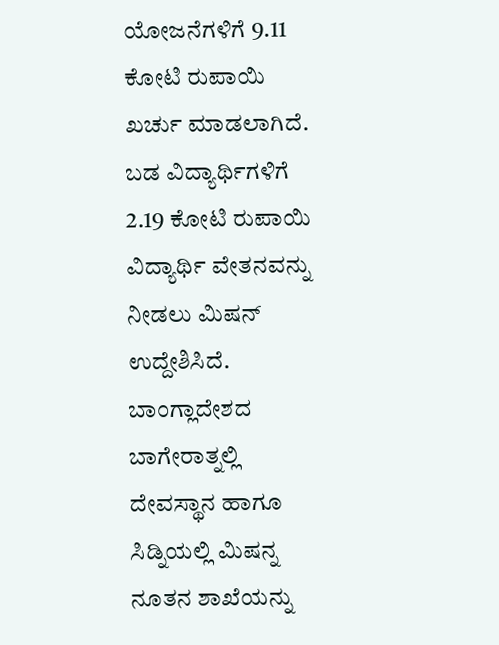ಯೋಜನೆಗಳಿಗೆ 9.11 ಕೋಟಿ ರುಪಾಯಿ ಖರ್ಚು ಮಾಡಲಾಗಿದೆ.
ಬಡ ವಿದ್ಯಾರ್ಥಿಗಳಿಗೆ 2.19 ಕೋಟಿ ರುಪಾಯಿ ವಿದ್ಯಾರ್ಥಿ ವೇತನವನ್ನು ನೀಡಲು ಮಿಷನ್ ಉದ್ದೇಶಿಸಿದೆ. ಬಾಂಗ್ಲಾದೇಶದ ಬಾಗೇರಾತ್ನಲ್ಲಿ ದೇವಸ್ಥಾನ ಹಾಗೂ ಸಿಡ್ನಿಯಲ್ಲಿ ಮಿಷನ್ನ ನೂತನ ಶಾಖೆಯನ್ನು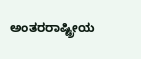ಅಂತರರಾಷ್ಟ್ರೀಯ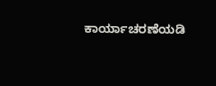ಕಾರ್ಯಾಚರಣೆಯಡಿ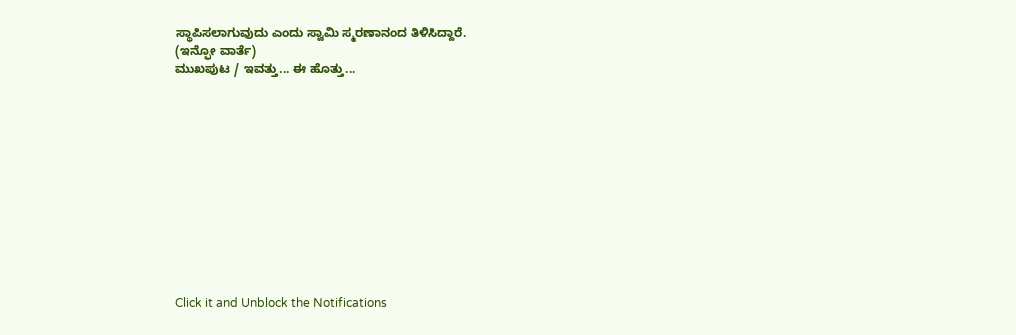ಸ್ಥಾಪಿಸಲಾಗುವುದು ಎಂದು ಸ್ವಾಮಿ ಸ್ಮರಣಾನಂದ ತಿಳಿಸಿದ್ದಾರೆ.
(ಇನ್ಫೋ ವಾರ್ತೆ)
ಮುಖಪುಟ / ಇವತ್ತು... ಈ ಹೊತ್ತು...












Click it and Unblock the Notifications